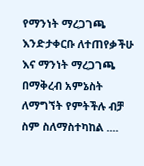የማንነት ማረጋገጫ እንድታቀርቡ ለተጠየቃችሁ እና ማንነት ማረጋገጫ በማቅረብ አምኔስት ለማግኘት የምትችሉ ብቻ
ስም ስለማስተካከል ....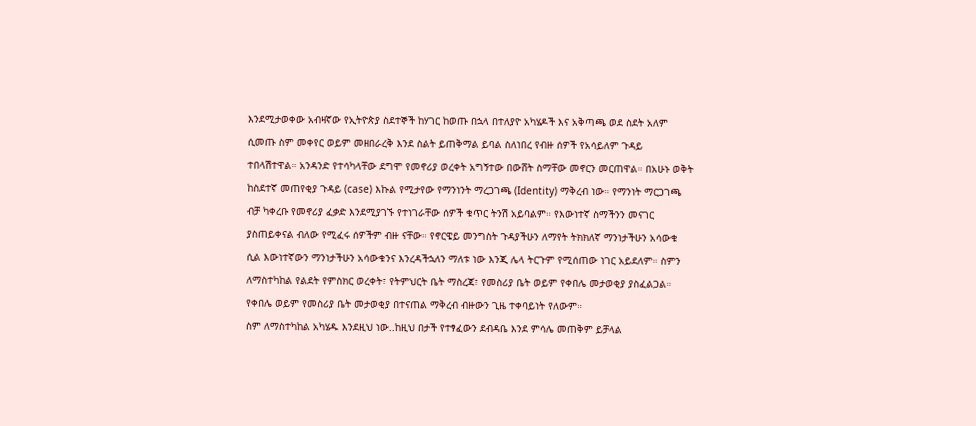እንደሚታወቀው አብዛኛው የኢትዮጵያ ስደተኞች ከሃገር ከወጡ በኋላ በተለያዮ አካሄዶች እና አቅጣጫ ወደ ስደት አለም ሲመጡ ስም መቀየር ወይም መዘበራረቅ እንደ ስልት ይጠቅማል ይባል ስለነበረ የብዙ ሰዎች የአሳይለም ጉዳይ ተበላሽተዋል። አንዳንድ የተሳካላቸው ደግሞ የመኖሪያ ወረቀት አግኝተው በውሸት ስማቸው መኖርን መርጠዋል። በአሁኑ ወቅት ከስደተኛ መጠየቂያ ጉዳይ (case) እኩል የሚታየው የማንነንት ማረጋገጫ (Identity) ማቅረብ ነው። የማንነት ማርጋገጫ ብቻ ካቀረቡ የመኖሪያ ፈቃድ እንደሚያገኙ የተነገራቸው ሰዎች ቁጥር ትንሽ አይባልም። የእውነተኛ ስማችንን መናገር ያስጠይቀናል ብለው የሚፈሩ ሰዎችም ብዙ ናቸው። የኖርዌይ መንግስት ጉዳያችሁን ለማየት ትክክለኛ ማንነታችሁን አሳውቁ ሲል እውነተኛውን ማንነታችሁን አሳውቁንና እንረዳችኋለን ማለቱ ነው እንጂ ሌላ ትርጉም የሚሰጠው ነገር አይደለም። ስምን ለማስተካከል የልደት የምስክር ወረቀት፣ የትምህርት ቤት ማስረጃ፣ የመስሪያ ቤት ወይም የቀበሌ መታወቂያ ያስፈልጋል። የቀበሌ ወይም የመስሪያ ቤት መታወቂያ በተናጠል ማቅረብ ብዙውን ጊዜ ተቀባይነት የለውም።
ስም ለማስተካከል አካሄዱ እንደዚህ ነው..ከዚህ በታች የተፃፈውን ደብዳቤ እንደ ምሳሌ መጠቅም ይቻላል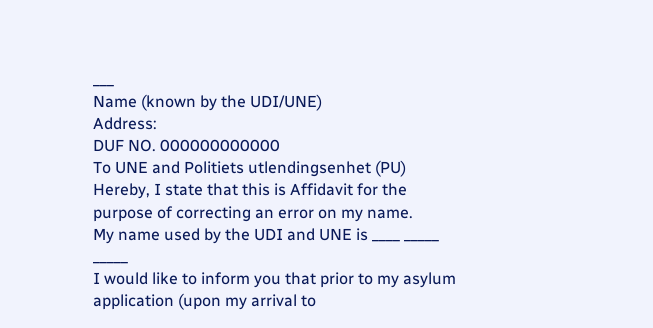___
Name (known by the UDI/UNE)
Address:
DUF NO. 000000000000
To UNE and Politiets utlendingsenhet (PU)
Hereby, I state that this is Affidavit for the purpose of correcting an error on my name.
My name used by the UDI and UNE is ____ _____ _____
I would like to inform you that prior to my asylum application (upon my arrival to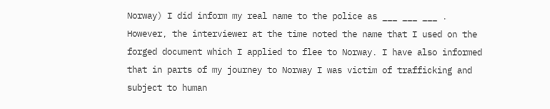Norway) I did inform my real name to the police as ___ ___ ___ . However, the interviewer at the time noted the name that I used on the forged document which I applied to flee to Norway. I have also informed that in parts of my journey to Norway I was victim of trafficking and subject to human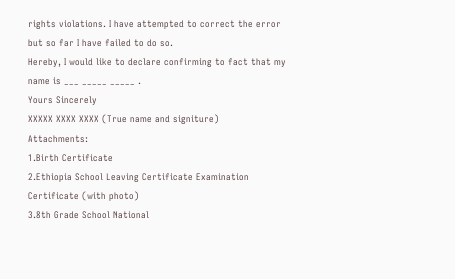rights violations. I have attempted to correct the error but so far I have failed to do so.
Hereby, I would like to declare confirming to fact that my name is ___ _____ _____ .
Yours Sincerely
XXXXX XXXX XXXX (True name and signiture)
Attachments:
1.Birth Certificate
2.Ethiopia School Leaving Certificate Examination Certificate (with photo)
3.8th Grade School National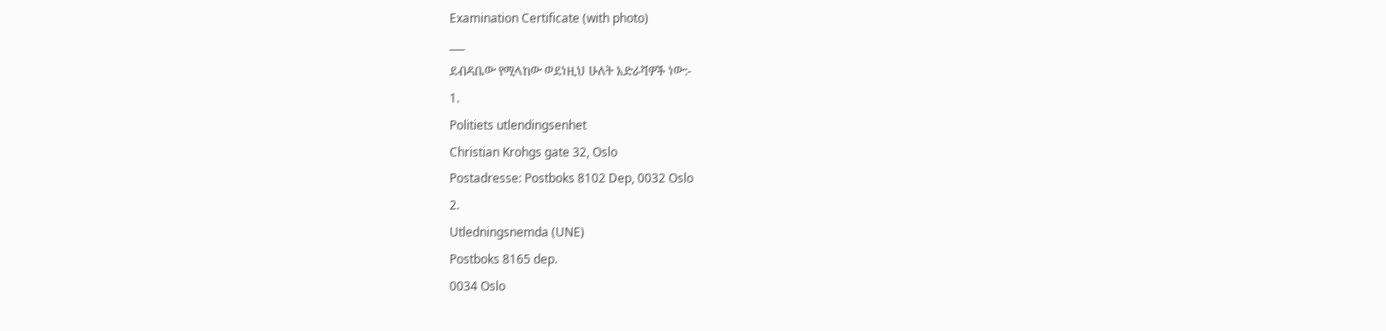Examination Certificate (with photo)
___
ደብዳቤው የሚላከው ወደነዚህ ሁለት አድራሻዎች ነው:-
1.
Politiets utlendingsenhet
Christian Krohgs gate 32, Oslo
Postadresse: Postboks 8102 Dep, 0032 Oslo
2.
Utledningsnemda (UNE)
Postboks 8165 dep.
0034 Oslo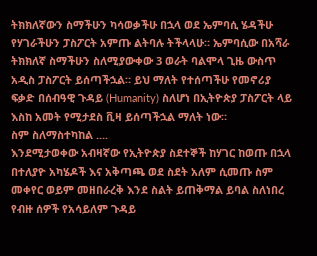ትክክለኛውን ስማችሁን ካሳወቃችሁ በኋላ ወደ ኤምባሲ ሄዳችሁ የሃገራችሁን ፓስፖርት አምጡ ልትባሉ ትችላላሁ። ኤምባሲው በአሻራ ትክክለኛ ስማችሁን ስለሚያውቀው 3 ወራት ባልሞላ ጊዜ ውስጥ አዲስ ፓስፖርት ይሰጣችኋል። ይህ ማለት የተሰጣችሁ የመኖሪያ ፍቃድ በሰብዓዊ ጉዳይ (Humanity) ስለሆነ በኢትዮጵያ ፓስፖርት ላይ እስከ አመት የሚታደስ ቪዛ ይሰጣችኋል ማለት ነው።
ስም ስለማስተካከል ....
እንደሚታወቀው አብዛኛው የኢትዮጵያ ስደተኞች ከሃገር ከወጡ በኋላ በተለያዮ አካሄዶች እና አቅጣጫ ወደ ስደት አለም ሲመጡ ስም መቀየር ወይም መዘበራረቅ እንደ ስልት ይጠቅማል ይባል ስለነበረ የብዙ ሰዎች የአሳይለም ጉዳይ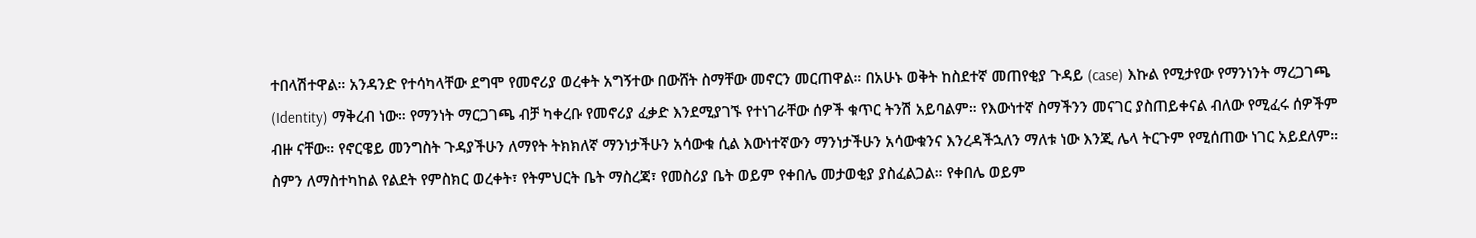ተበላሽተዋል። አንዳንድ የተሳካላቸው ደግሞ የመኖሪያ ወረቀት አግኝተው በውሸት ስማቸው መኖርን መርጠዋል። በአሁኑ ወቅት ከስደተኛ መጠየቂያ ጉዳይ (case) እኩል የሚታየው የማንነንት ማረጋገጫ (Identity) ማቅረብ ነው። የማንነት ማርጋገጫ ብቻ ካቀረቡ የመኖሪያ ፈቃድ እንደሚያገኙ የተነገራቸው ሰዎች ቁጥር ትንሽ አይባልም። የእውነተኛ ስማችንን መናገር ያስጠይቀናል ብለው የሚፈሩ ሰዎችም ብዙ ናቸው። የኖርዌይ መንግስት ጉዳያችሁን ለማየት ትክክለኛ ማንነታችሁን አሳውቁ ሲል እውነተኛውን ማንነታችሁን አሳውቁንና እንረዳችኋለን ማለቱ ነው እንጂ ሌላ ትርጉም የሚሰጠው ነገር አይደለም። ስምን ለማስተካከል የልደት የምስክር ወረቀት፣ የትምህርት ቤት ማስረጃ፣ የመስሪያ ቤት ወይም የቀበሌ መታወቂያ ያስፈልጋል። የቀበሌ ወይም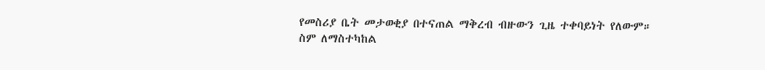የመስሪያ ቤት መታወቂያ በተናጠል ማቅረብ ብዙውን ጊዜ ተቀባይነት የለውም።
ስም ለማስተካከል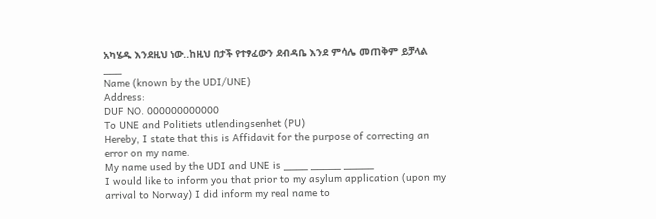አካሄዱ እንደዚህ ነው..ከዚህ በታች የተፃፈውን ደብዳቤ እንደ ምሳሌ መጠቅም ይቻላል
___
Name (known by the UDI/UNE)
Address:
DUF NO. 000000000000
To UNE and Politiets utlendingsenhet (PU)
Hereby, I state that this is Affidavit for the purpose of correcting an error on my name.
My name used by the UDI and UNE is ____ _____ _____
I would like to inform you that prior to my asylum application (upon my arrival to Norway) I did inform my real name to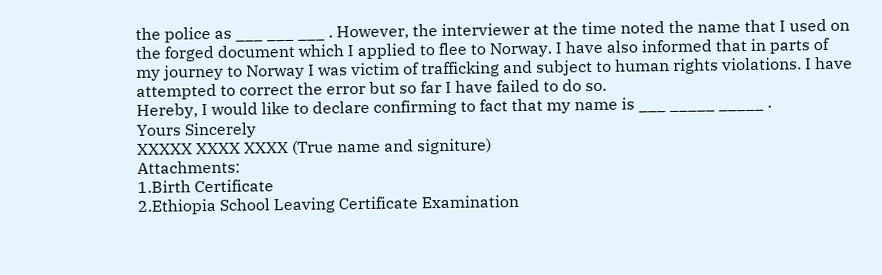the police as ___ ___ ___ . However, the interviewer at the time noted the name that I used on the forged document which I applied to flee to Norway. I have also informed that in parts of my journey to Norway I was victim of trafficking and subject to human rights violations. I have attempted to correct the error but so far I have failed to do so.
Hereby, I would like to declare confirming to fact that my name is ___ _____ _____ .
Yours Sincerely
XXXXX XXXX XXXX (True name and signiture)
Attachments:
1.Birth Certificate
2.Ethiopia School Leaving Certificate Examination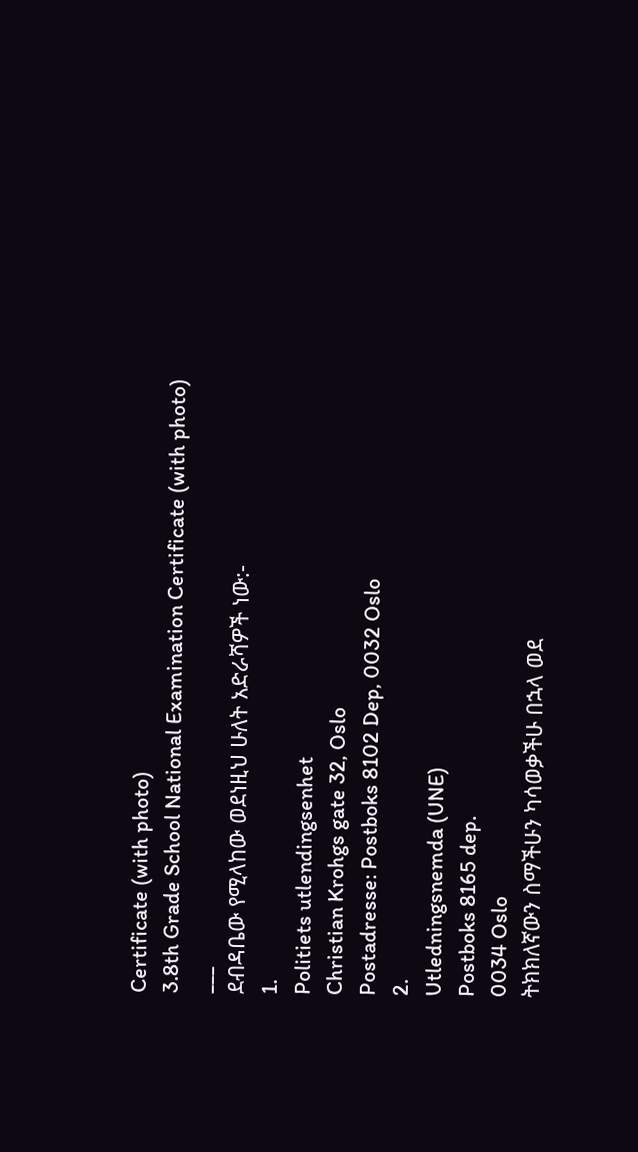Certificate (with photo)
3.8th Grade School National Examination Certificate (with photo)
___
ደብዳቤው የሚላከው ወደነዚህ ሁለት አድራሻዎች ነው:-
1.
Politiets utlendingsenhet
Christian Krohgs gate 32, Oslo
Postadresse: Postboks 8102 Dep, 0032 Oslo
2.
Utledningsnemda (UNE)
Postboks 8165 dep.
0034 Oslo
ትክክለኛውን ስማችሁን ካሳወቃችሁ በኋላ ወደ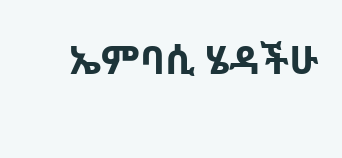ኤምባሲ ሄዳችሁ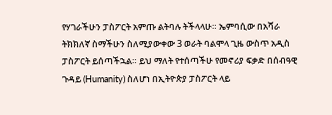የሃገራችሁን ፓስፖርት አምጡ ልትባሉ ትችላላሁ። ኤምባሲው በአሻራ ትክክለኛ ስማችሁን ስለሚያውቀው 3 ወራት ባልሞላ ጊዜ ውስጥ አዲስ ፓስፖርት ይሰጣችኋል። ይህ ማለት የተሰጣችሁ የመኖሪያ ፍቃድ በሰብዓዊ ጉዳይ (Humanity) ስለሆነ በኢትዮጵያ ፓስፖርት ላይ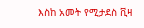እስከ አመት የሚታደስ ቪዛ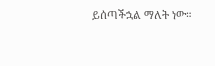ይሰጣችኋል ማለት ነው።